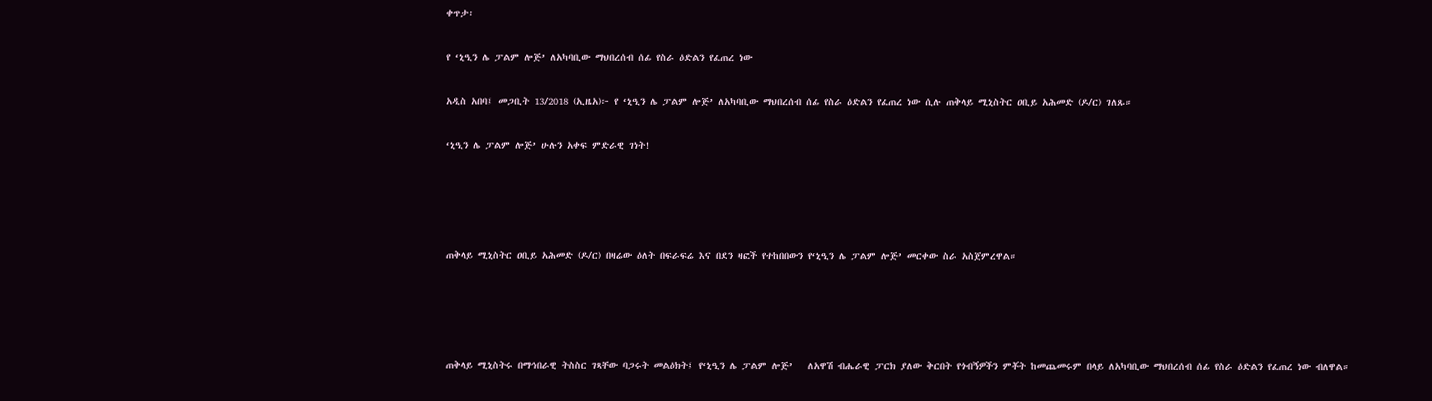ቀጥታ፡

የ ‘ኒዒን ሌ ፓልም ሎጅ’ ለአካባቢው ማህበረሰብ ሰፊ የስራ ዕድልን የፈጠረ ነው

አዲስ አበባ፤ መጋቢት 13/2018 (ኢዜአ)፦ የ ‘ኒዒን ሌ ፓልም ሎጅ’ ለአካባቢው ማህበረሰብ ሰፊ የስራ ዕድልን የፈጠረ ነው ሲሉ ጠቅላይ ሚኒስትር ዐቢይ አሕመድ (ዶ/ር) ገለጹ።

‘ኒዒን ሌ ፓልም ሎጅ’ ሁሉን አቀፍ ምድራዊ ገነት!




ጠቅላይ ሚኒስትር ዐቢይ አሕመድ (ዶ/ር) በዛሬው ዕለት በፍራፍሬ እና በደን ዛፎች የተከበበውን የ‘ኒዒን ሌ ፓልም ሎጅ’ መርቀው ስራ አስጀምረዋል።




ጠቅላይ ሚኒስትሩ በማኅበራዊ ትስስር ገጻቸው ባጋሩት መልዕክት፤ የ‘ኒዒን ሌ ፓልም ሎጅ’   ለአዋሽ ብሔራዊ ፓርክ ያለው ቅርበት የጎብኝዎችን ምቾት ከመጨመሩም በላይ ለአካባቢው ማህበረሰብ ሰፊ የስራ ዕድልን የፈጠረ ነው ብለዋል።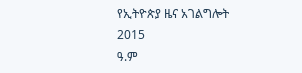የኢትዮጵያ ዜና አገልግሎት
2015
ዓ.ም